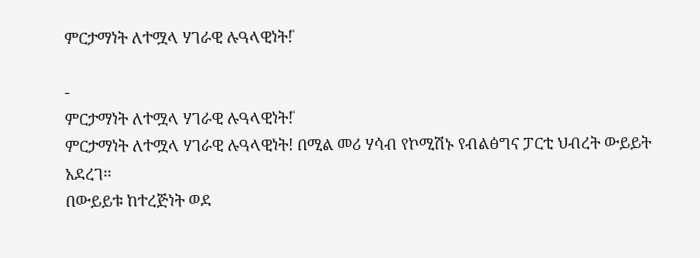ምርታማነት ለተሟላ ሃገራዊ ሉዓላዊነት!̎

-
ምርታማነት ለተሟላ ሃገራዊ ሉዓላዊነት!̎
ምርታማነት ለተሟላ ሃገራዊ ሉዓላዊነት! በሚል መሪ ሃሳብ የኮሚሽኑ የብልፅግና ፓርቲ ህብረት ውይይት አደረገ፡፡
በውይይቱ ከተረጅነት ወደ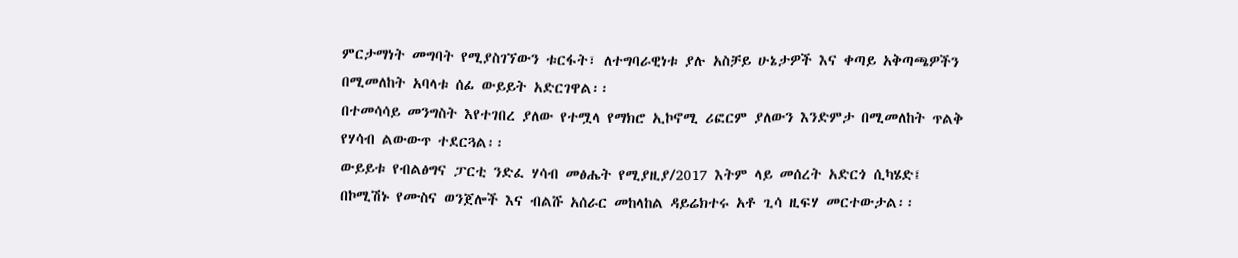ምርታማነት መግባት የሚያስገኘውን ቱርፋት፣ ለተግባራዊነቱ ያሉ አስቻይ ሁኔታዎች እና ቀጣይ አቅጣጫዎችን በሚመለከት አባላቱ ሰፊ ውይይት አድርገዋል፡፡
በተመሳሳይ መንግስት እየተገበረ ያለው የተሟላ የማክሮ ኢኮኖሚ ሪፎርም ያለውን እንድምታ በሚመለከት ጥልቅ የሃሳብ ልውውጥ ተደርጓል፡፡
ውይይቱ የብልፅግና ፓርቲ ንድፈ ሃሳብ መፅሔት የሚያዚያ/2017 እትም ላይ መሰረት አድርጎ ሲካሄድ፤ በኮሚሽኑ የሙስና ወንጀሎች እና ብልሹ አሰራር መከላከል ዳይሬክተሩ አቶ ጊሳ ዚፍሃ መርተውታል፡፡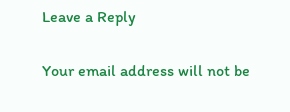Leave a Reply

Your email address will not be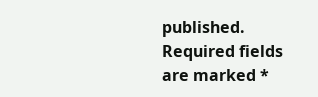published. Required fields are marked *